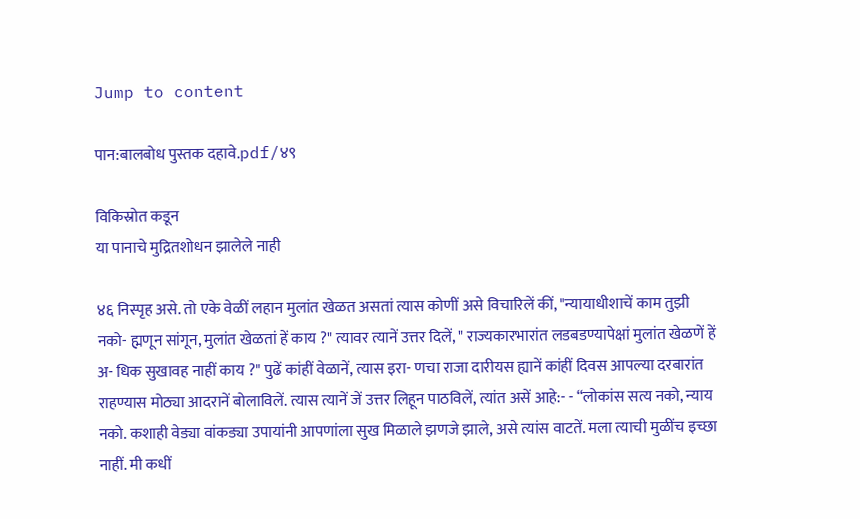Jump to content

पान:बालबोध पुस्तक दहावे.pdf/४९

विकिस्रोत कडून
या पानाचे मुद्रितशोधन झालेले नाही

४६ निस्पृह असे. तो एके वेळीं लहान मुलांत खेळत असतां त्यास कोणीं असे विचारिलें कीं, "न्यायाधीशाचें काम तुझी नको- ह्मणून सांगून, मुलांत खेळतां हें काय ?" त्यावर त्यानें उत्तर दिलें, " राज्यकारभारांत लडबडण्यापेक्षां मुलांत खेळणें हें अ- धिक सुखावह नाहीं काय ?" पुढें कांहीं वेळानें, त्यास इरा- णचा राजा दारीयस ह्यानें कांहीं दिवस आपल्या दरबारांत राहण्यास मोठ्या आदरानें बोलाविलें. त्यास त्यानें जें उत्तर लिहून पाठविलें, त्यांत असें आहे:- - “लोकांस सत्य नको, न्याय नको. कशाही वेड्या वांकड्या उपायांनी आपणांला सुख मिळाले झणजे झाले, असे त्यांस वाटतें. मला त्याची मुळींच इच्छा नाहीं. मी कधीं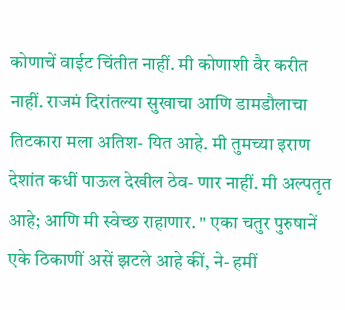कोणाचें वाईट चिंतीत नाहीं. मी कोणाशी वैर करीत नाहीं. राजमं दिरांतल्या सुखाचा आणि डामडौलाचा तिटकारा मला अतिश- यित आहे. मी तुमच्या इराण देशांत कधीं पाऊल देखील ठेव- णार नाहीं. मी अल्पतृत आहे; आणि मी स्वेच्छ राहाणार. " एका चतुर पुरुषानें एके ठिकाणीं असें झटले आहे कीं, ने- हमीं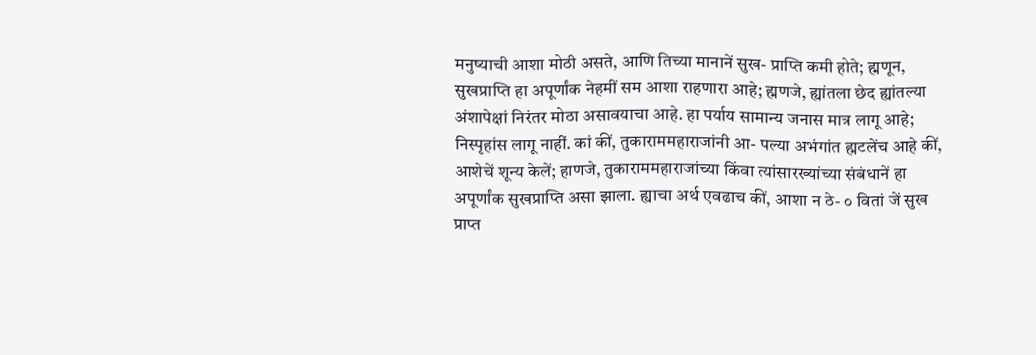मनुष्याची आशा मोठी असते, आणि तिच्या मानानें सुख- प्राप्ति कमी होते; ह्मणून, सुखप्राप्ति हा अपूर्णांक नेहमीं सम आशा राहणारा आहे; ह्मणजे, ह्यांतला छेद ह्यांतल्या अंशापेक्षां निरंतर मोठा असावयाचा आहे. हा पर्याय सामान्य जनास मात्र लागू आहे; निस्पृहांस लागू नाहीं. कां कीं, तुकाराममहाराजांनी आ- पल्या अभंगांत ह्मटलेंच आहे कीं, आशेचें शून्य केलें; हाणजे, तुकाराममहाराजांच्या किंवा त्यांसारख्यांच्या संबंधानें हा अपूर्णांक सुखप्राप्ति असा झाला. ह्याचा अर्थ एवढाच कीं, आशा न ठे- ० वितां जें सुख प्राप्त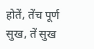होतें, तेंच पूर्ण सुख, तें सुख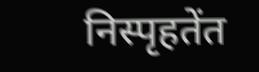निस्पृहतेंत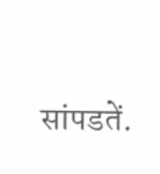सांपडतें.